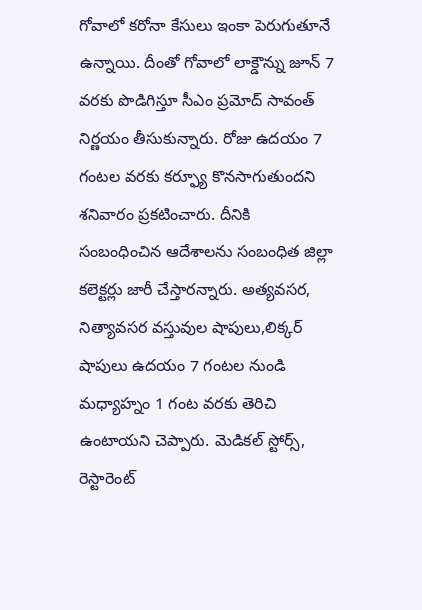గోవాలో కరోనా కేసులు ఇంకా పెరుగుతూనే ఉన్నాయి. దీంతో గోవాలో లాక్డౌన్ను జూన్ 7 వరకు పొడిగిస్తూ సీఎం ప్రమోద్ సావంత్ నిర్ణయం తీసుకున్నారు. రోజు ఉదయం 7 గంటల వరకు కర్ఫ్యూ కొనసాగుతుందని శనివారం ప్రకటించారు. దీనికి సంబంధించిన ఆదేశాలను సంబంధిత జిల్లా కలెక్టర్లు జారీ చేస్తారన్నారు. అత్యవసర, నిత్యావసర వస్తువుల షాపులు,లిక్కర్ షాపులు ఉదయం 7 గంటల నుండి మధ్యాహ్నం 1 గంట వరకు తెరిచి ఉంటాయని చెప్పారు. మెడికల్ స్టోర్స్, రెస్టారెంట్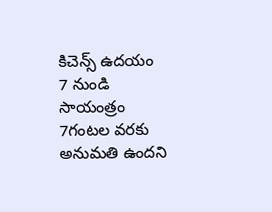కిచెన్స్ ఉదయం 7 నుండి సాయంత్రం 7గంటల వరకు అనుమతి ఉందని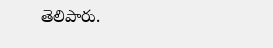తెలిపారు.